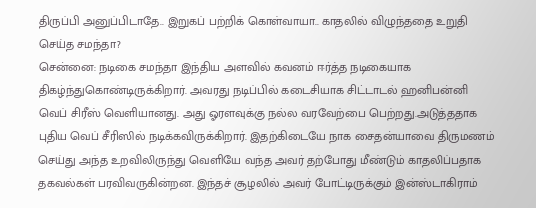திருப்பி அனுப்பிடாதே.. இறுகப் பற்றிக் கொள்வாயா.. காதலில் விழுந்ததை உறுதி செய்த சமந்தா?
சென்னை: நடிகை சமந்தா இந்திய அளவில் கவனம் ஈர்த்த நடிகையாக திகழ்ந்துகொண்டிருக்கிறார். அவரது நடிப்பில் கடைசியாக சிட்டாடல் ஹனிபன்னி வெப் சிரீஸ் வெளியானது. அது ஓரளவுக்கு நல்ல வரவேற்பை பெற்றது.அடுத்ததாக புதிய வெப் சீரிஸில் நடிக்கவிருக்கிறார். இதற்கிடையே நாக சைதன்யாவை திருமணம் செய்து அந்த உறவிலிருந்து வெளியே வந்த அவர் தற்போது மீண்டும் காதலிப்பதாக தகவல்கள் பரவிவருகின்றன. இந்தச் சூழலில் அவர் போட்டிருக்கும் இன்ஸ்டாகிராம்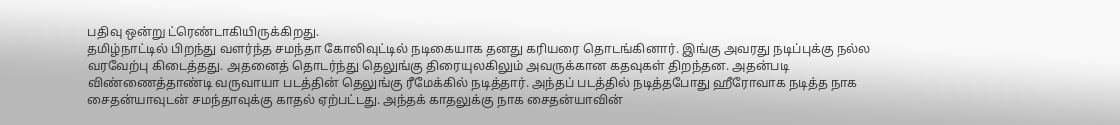பதிவு ஒன்று ட்ரெண்டாகியிருக்கிறது.
தமிழ்நாட்டில் பிறந்து வளர்ந்த சமந்தா கோலிவுட்டில் நடிகையாக தனது கரியரை தொடங்கினார். இங்கு அவரது நடிப்புக்கு நல்ல வரவேற்பு கிடைத்தது. அதனைத் தொடர்ந்து தெலுங்கு திரையுலகிலும் அவருக்கான கதவுகள் திறந்தன. அதன்படி விண்ணைத்தாண்டி வருவாயா படத்தின் தெலுங்கு ரீமேக்கில் நடித்தார். அந்தப் படத்தில் நடித்தபோது ஹீரோவாக நடித்த நாக சைதன்யாவுடன் சமந்தாவுக்கு காதல் ஏற்பட்டது. அந்தக் காதலுக்கு நாக சைதன்யாவின்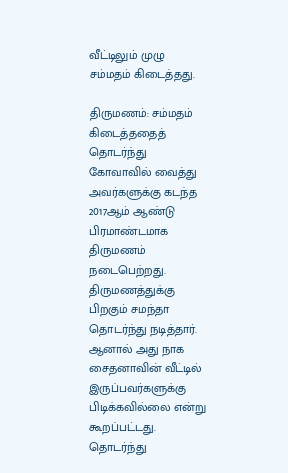வீட்டிலும் முழு சம்மதம் கிடைத்தது.

திருமணம்: சம்மதம் கிடைத்ததைத் தொடர்ந்து கோவாவில் வைத்து அவர்களுக்கு கடந்த 2017ஆம் ஆண்டு பிரமாண்டமாக திருமணம் நடைபெற்றது. திருமணத்துக்கு பிறகும் சமந்தா தொடர்ந்து நடித்தார். ஆனால் அது நாக சைதனாவின் வீட்டில் இருப்பவர்களுக்கு பிடிக்கவில்லை என்று கூறப்பட்டது. தொடர்ந்து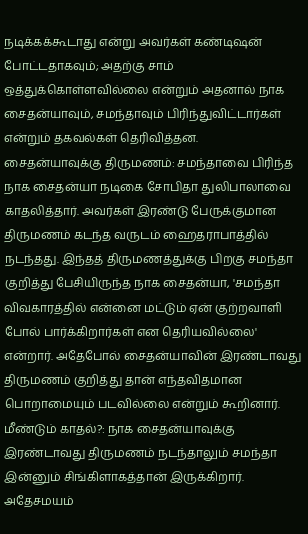நடிக்கக்கூடாது என்று அவர்கள் கண்டிஷன் போட்டதாகவும்; அதற்கு சாம் ஒத்துக்கொள்ளவில்லை என்றும் அதனால் நாக சைதன்யாவும், சமந்தாவும் பிரிந்துவிட்டார்கள் என்றும் தகவல்கள் தெரிவித்தன.
சைதன்யாவுக்கு திருமணம்: சமந்தாவை பிரிந்த நாக சைதன்யா நடிகை சோபிதா துலிபாலாவை காதலித்தார். அவர்கள் இரண்டு பேருக்குமான திருமணம் கடந்த வருடம் ஹைதராபாத்தில் நடந்தது. இந்தத் திருமணத்துக்கு பிறகு சமந்தா குறித்து பேசியிருந்த நாக சைதன்யா, 'சமந்தா விவகாரத்தில் என்னை மட்டும் ஏன் குற்றவாளி போல் பார்க்கிறார்கள் என தெரியவில்லை' என்றார். அதேபோல் சைதன்யாவின் இரண்டாவது திருமணம் குறித்து தான் எந்தவிதமான பொறாமையும் படவில்லை என்றும் கூறினார்.
மீண்டும் காதல்?: நாக சைதன்யாவுக்கு இரண்டாவது திருமணம் நடந்தாலும் சமந்தா இன்னும் சிங்கிளாகத்தான் இருக்கிறார். அதேசமயம்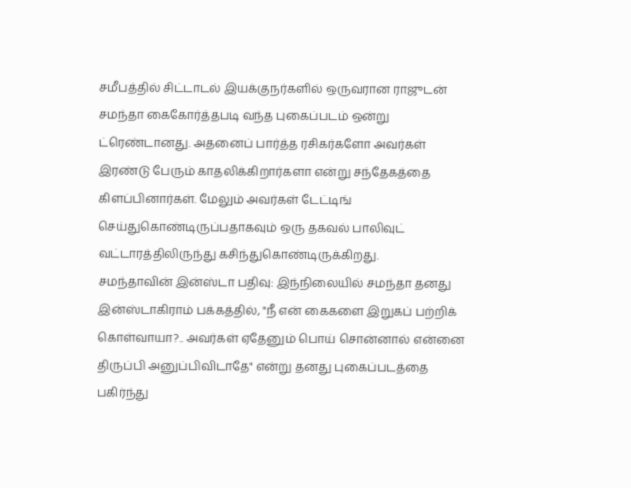சமீபத்தில் சிட்டாடல் இயக்குநர்களில் ஒருவரான ராஜுடன் சமந்தா கைகோர்த்தபடி வந்த புகைப்படம் ஒன்று ட்ரெண்டானது. அதனைப் பார்த்த ரசிகர்களோ அவர்கள் இரண்டு பேரும் காதலிக்கிறார்களா என்று சந்தேகத்தை கிளப்பினார்கள். மேலும் அவர்கள் டேட்டிங் செய்துகொண்டிருப்பதாகவும் ஒரு தகவல் பாலிவுட் வட்டாரத்திலிருந்து கசிந்துகொண்டிருக்கிறது.
சமந்தாவின் இன்ஸ்டா பதிவு: இந்நிலையில் சமந்தா தனது இன்ஸ்டாகிராம் பக்கத்தில், "நீ என் கைகளை இறுகப் பற்றிக் கொள்வாயா?.. அவர்கள் ஏதேனும் பொய் சொன்னால் என்னை திருப்பி அனுப்பிவிடாதே" என்று தனது புகைப்படத்தை பகிர்ந்து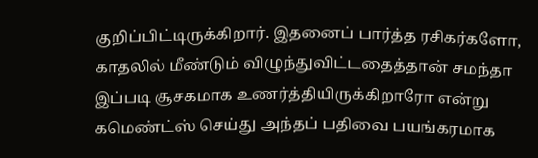குறிப்பிட்டிருக்கிறார். இதனைப் பார்த்த ரசிகர்களோ, காதலில் மீண்டும் விழுந்துவிட்டதைத்தான் சமந்தா இப்படி சூசகமாக உணர்த்தியிருக்கிறாரோ என்று கமெண்ட்ஸ் செய்து அந்தப் பதிவை பயங்கரமாக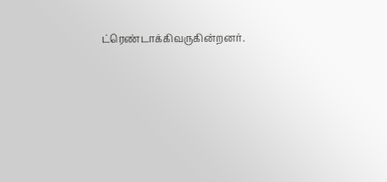ட்ரெண்டாக்கிவருகின்றனர்.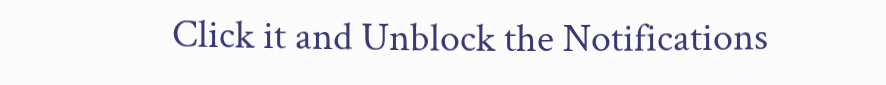Click it and Unblock the Notifications